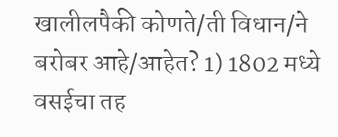खालीलपैकी कोणते/ती विधान/ने बरोबर आहे/आहेत? 1) 1802 मध्ये वसईचा तह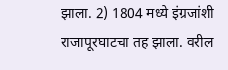झाला. 2) 1804 मध्ये इंग्रजांशी राजापूरघाटचा तह झाला. वरील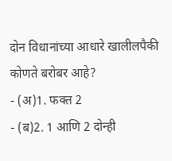दोन विधानांच्या आधारे खालीलपैकी कोणते बरोबर आहे?
- (अ)1. फक्त 2
- (ब)2. 1 आणि 2 दोन्ही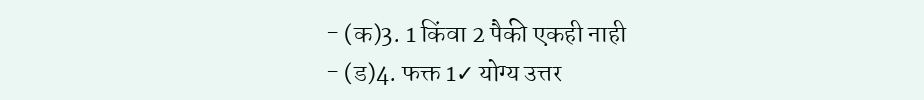- (क)3. 1 किंवा 2 पैकी एकही नाही
- (ड)4. फक्त 1✓ योग्य उत्तर